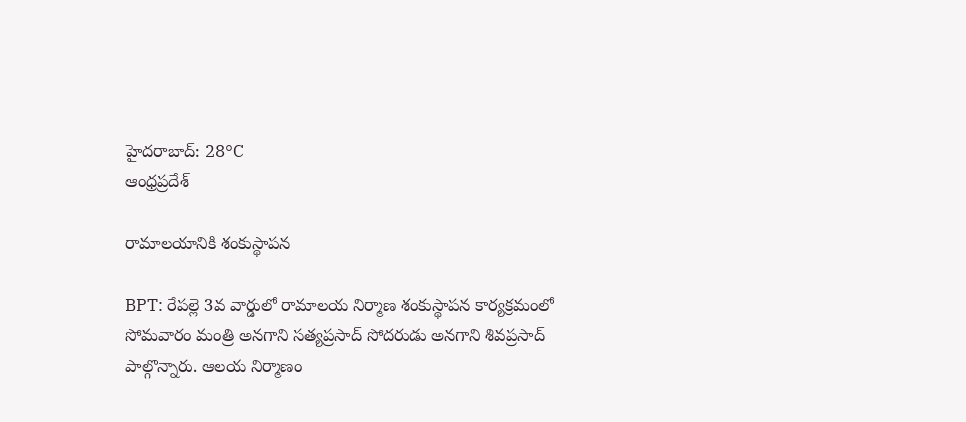హైదరాబాద్: 28°C
ఆంధ్రప్రదేశ్

రామాలయానికి శంకుస్థాపన

BPT: రేపల్లె 3వ వార్డులో రామాలయ నిర్మాణ శంకుస్థాపన కార్యక్రమంలో సోమవారం మంత్రి అనగాని సత్యప్రసాద్ సోదరుడు అనగాని శివప్రసాద్ పాల్గొన్నారు. ఆలయ నిర్మాణం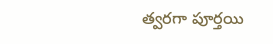త్వరగా పూర్తయి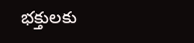భక్తులకు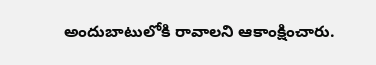అందుబాటులోకి రావాలని ఆకాంక్షించారు.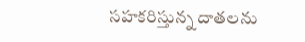సహకరిస్తున్న దాతలను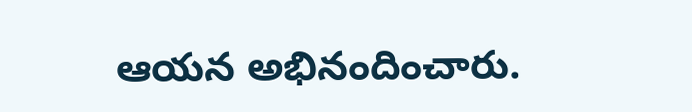ఆయన అభినందించారు.